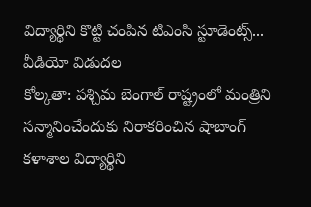విద్యార్థిని కొట్టి చంపిన టిఎంసి స్టూడెంట్స్... వీడియో విడుదల
కోల్కతా: పశ్చిమ బెంగాల్ రాష్ట్రంలో మంత్రిని సన్మానించేందుకు నిరాకరించిన షాబాంగ్ కళాశాల విద్యార్థిని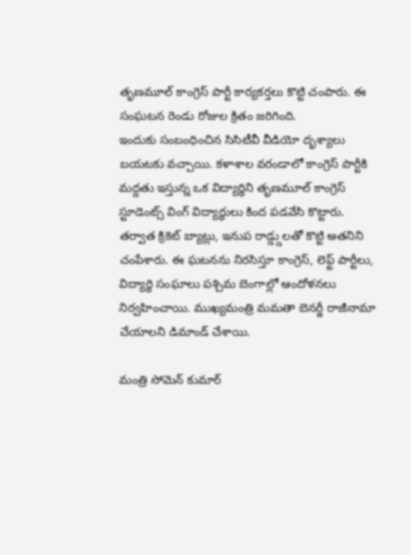తృణమూల్ కాంగ్రెస్ పార్టీ కార్యకర్తలు కొట్టి చంపారు. ఈ సంఘటన రెండు రోజుల క్రితం జరిగింది.
ఇందుకు సంబంధించిన సిసిటీవీ వీడియో దృశ్యాలు బయటకు వచ్చాయి. కళాశాల వరండాలో కాంగ్రెస్ పార్టీకి మద్దతు ఇస్తున్న ఒక విద్యార్థిని తృణమూల్ కాంగ్రెస్ స్టూడెంట్స్ వింగ్ విద్యార్థులు కింద పడవేసి కొట్టారు.
తర్వాత క్రికెట్ బ్యాట్లు, ఇనుప రాడ్డ్డులతో కొట్టి అతనిని చంపేశారు. ఈ ఘటనను నిరసిస్తూ కాంగ్రెస్, లెఫ్ట్ పార్టీలు, విద్యార్థి సంఘాలు పశ్చిమ బెంగాల్లో ఆందోళనలు నిర్వహించాయి. ముఖ్యమంత్రి మమతా బెనర్జీ రాజీనామా చేయాలని డిమాండ్ చేశాయి.

మంత్రి సోమెన్ కుమార్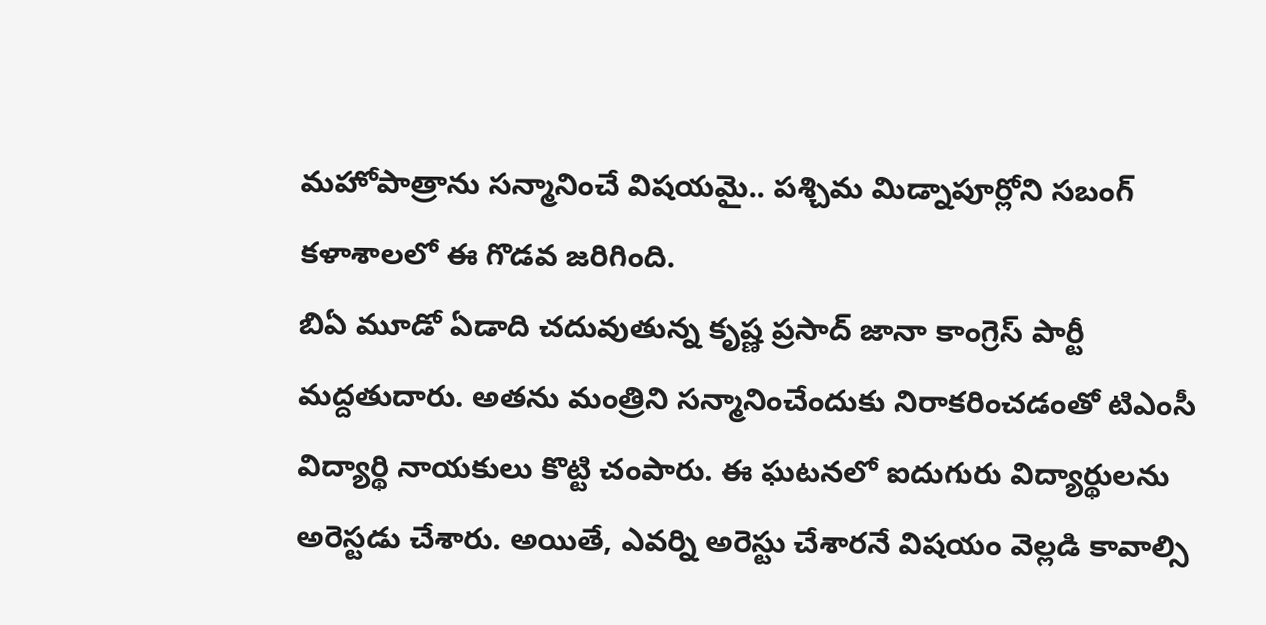మహోపాత్రాను సన్మానించే విషయమై.. పశ్చిమ మిడ్నాపూర్లోని సబంగ్ కళాశాలలో ఈ గొడవ జరిగింది.
బిఏ మూడో ఏడాది చదువుతున్న కృష్ణ ప్రసాద్ జానా కాంగ్రెస్ పార్టీ మద్దతుదారు. అతను మంత్రిని సన్మానించేందుకు నిరాకరించడంతో టిఎంసీ విద్యార్థి నాయకులు కొట్టి చంపారు. ఈ ఘటనలో ఐదుగురు విద్యార్థులను అరెస్టడు చేశారు. అయితే, ఎవర్ని అరెస్టు చేశారనే విషయం వెల్లడి కావాల్సి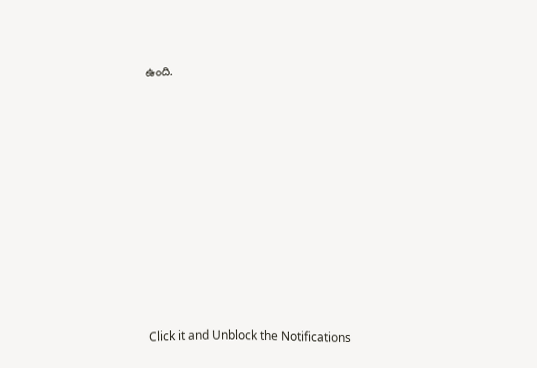ఉంది.












Click it and Unblock the Notifications